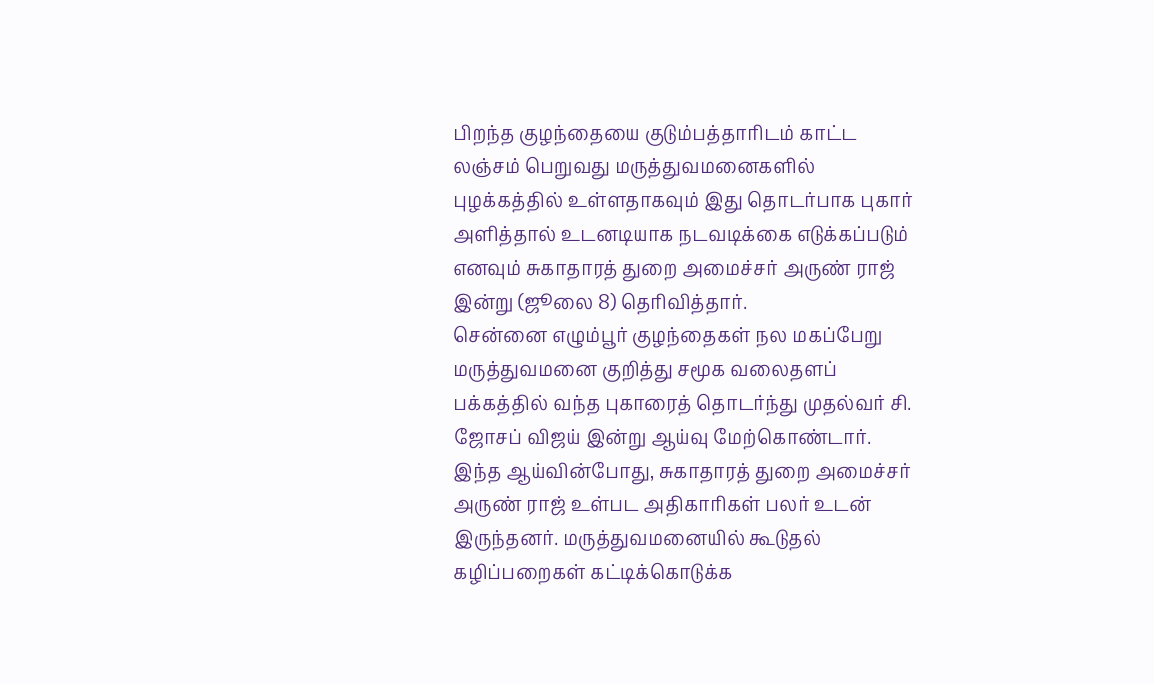பிறந்த குழந்தையை குடும்பத்தாரிடம் காட்ட லஞ்சம் பெறுவது மருத்துவமனைகளில் புழக்கத்தில் உள்ளதாகவும் இது தொடர்பாக புகார் அளித்தால் உடனடியாக நடவடிக்கை எடுக்கப்படும் எனவும் சுகாதாரத் துறை அமைச்சர் அருண் ராஜ் இன்று (ஜூலை 8) தெரிவித்தார்.
சென்னை எழும்பூர் குழந்தைகள் நல மகப்பேறு மருத்துவமனை குறித்து சமூக வலைதளப் பக்கத்தில் வந்த புகாரைத் தொடர்ந்து முதல்வர் சி. ஜோசப் விஜய் இன்று ஆய்வு மேற்கொண்டார்.
இந்த ஆய்வின்போது, சுகாதாரத் துறை அமைச்சர் அருண் ராஜ் உள்பட அதிகாரிகள் பலர் உடன் இருந்தனர். மருத்துவமனையில் கூடுதல் கழிப்பறைகள் கட்டிக்கொடுக்க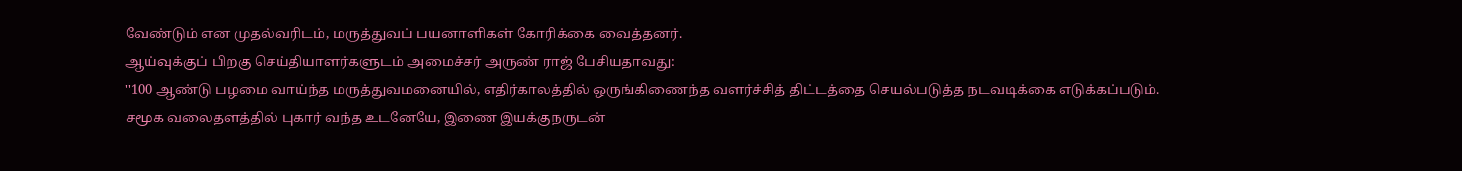வேண்டும் என முதல்வரிடம், மருத்துவப் பயனாளிகள் கோரிக்கை வைத்தனர்.
ஆய்வுக்குப் பிறகு செய்தியாளர்களுடம் அமைச்சர் அருண் ராஜ் பேசியதாவது:
''100 ஆண்டு பழமை வாய்ந்த மருத்துவமனையில், எதிர்காலத்தில் ஒருங்கிணைந்த வளர்ச்சித் திட்டத்தை செயல்படுத்த நடவடிக்கை எடுக்கப்படும்.
சமூக வலைதளத்தில் புகார் வந்த உடனேயே, இணை இயக்குநருடன்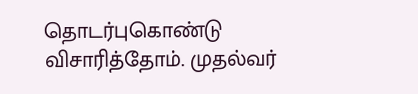தொடர்புகொண்டு விசாரித்தோம். முதல்வர்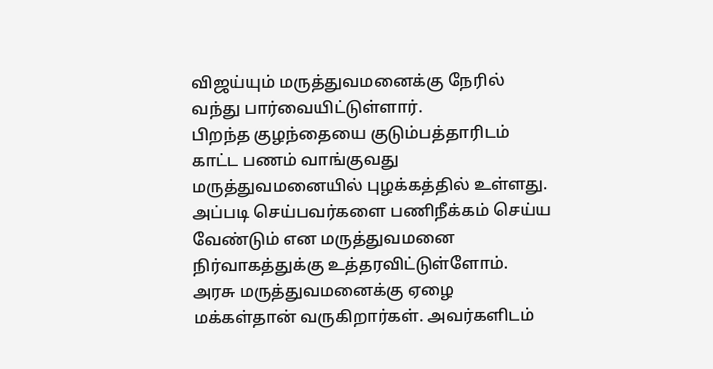விஜய்யும் மருத்துவமனைக்கு நேரில் வந்து பார்வையிட்டுள்ளார்.
பிறந்த குழந்தையை குடும்பத்தாரிடம் காட்ட பணம் வாங்குவது மருத்துவமனையில் புழக்கத்தில் உள்ளது. அப்படி செய்பவர்களை பணிநீக்கம் செய்ய வேண்டும் என மருத்துவமனை நிர்வாகத்துக்கு உத்தரவிட்டுள்ளோம்.
அரசு மருத்துவமனைக்கு ஏழை மக்கள்தான் வருகிறார்கள். அவர்களிடம்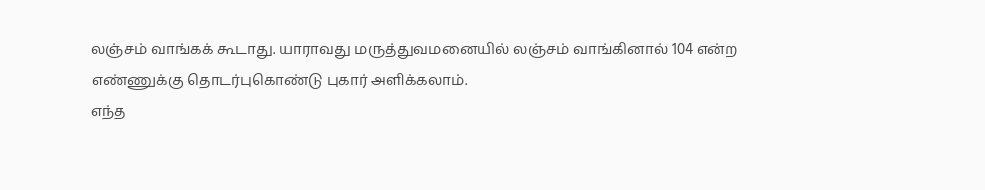லஞ்சம் வாங்கக் கூடாது. யாராவது மருத்துவமனையில் லஞ்சம் வாங்கினால் 104 என்ற எண்ணுக்கு தொடர்புகொண்டு புகார் அளிக்கலாம்.
எந்த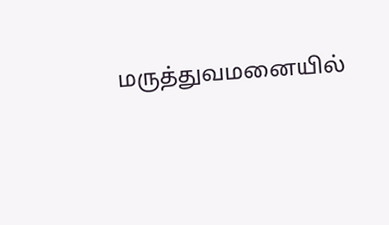மருத்துவமனையில்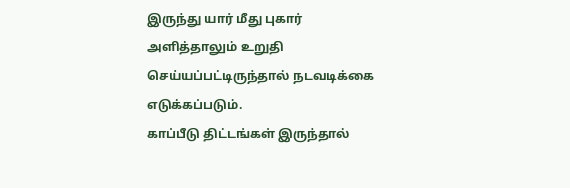இருந்து யார் மீது புகார் அளித்தாலும் உறுதி செய்யப்பட்டிருந்தால் நடவடிக்கை எடுக்கப்படும்.
காப்பீடு திட்டங்கள் இருந்தால்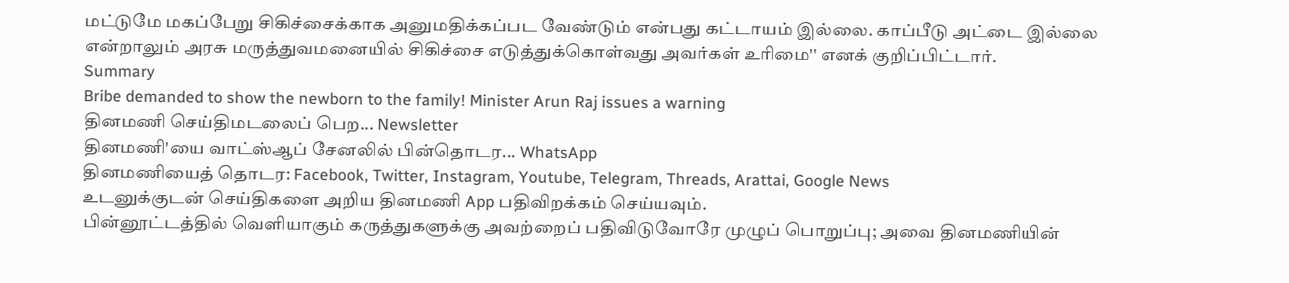மட்டுமே மகப்பேறு சிகிச்சைக்காக அனுமதிக்கப்பட வேண்டும் என்பது கட்டாயம் இல்லை. காப்பீடு அட்டை இல்லை என்றாலும் அரசு மருத்துவமனையில் சிகிச்சை எடுத்துக்கொள்வது அவர்கள் உரிமை'' எனக் குறிப்பிட்டார்.
Summary
Bribe demanded to show the newborn to the family! Minister Arun Raj issues a warning
தினமணி செய்திமடலைப் பெற... Newsletter
தினமணி'யை வாட்ஸ்ஆப் சேனலில் பின்தொடர... WhatsApp
தினமணியைத் தொடர: Facebook, Twitter, Instagram, Youtube, Telegram, Threads, Arattai, Google News
உடனுக்குடன் செய்திகளை அறிய தினமணி App பதிவிறக்கம் செய்யவும்.
பின்னூட்டத்தில் வெளியாகும் கருத்துகளுக்கு அவற்றைப் பதிவிடுவோரே முழுப் பொறுப்பு; அவை தினமணியின்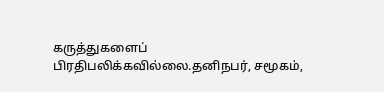கருத்துகளைப் பிரதிபலிக்கவில்லை.தனிநபர், சமூகம்,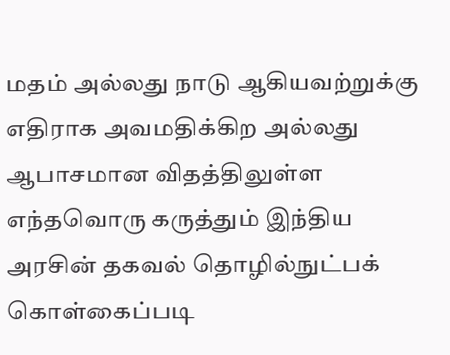மதம் அல்லது நாடு ஆகியவற்றுக்கு எதிராக அவமதிக்கிற அல்லது ஆபாசமான விதத்திலுள்ள எந்தவொரு கருத்தும் இந்திய அரசின் தகவல் தொழில்நுட்பக் கொள்கைப்படி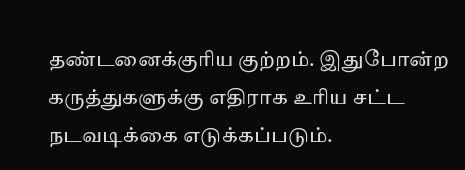தண்டனைக்குரிய குற்றம். இதுபோன்ற கருத்துகளுக்கு எதிராக உரிய சட்ட நடவடிக்கை எடுக்கப்படும்.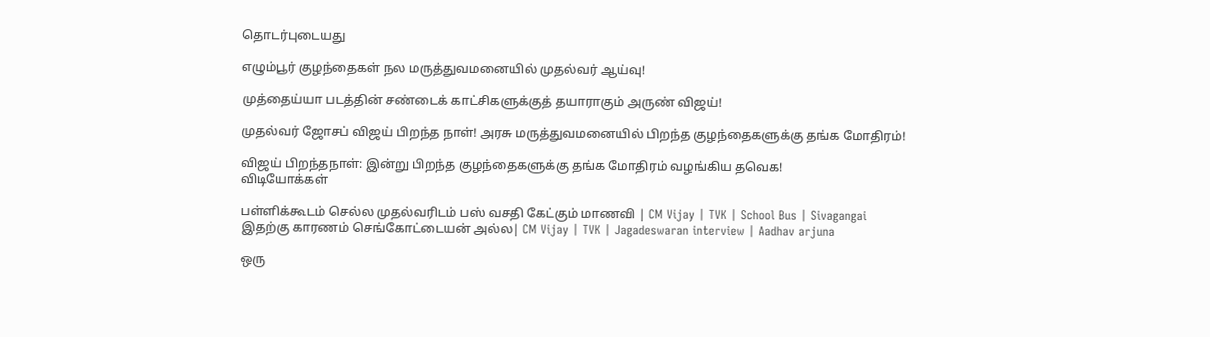தொடர்புடையது

எழும்பூர் குழந்தைகள் நல மருத்துவமனையில் முதல்வர் ஆய்வு!

முத்தைய்யா படத்தின் சண்டைக் காட்சிகளுக்குத் தயாராகும் அருண் விஜய்!

முதல்வர் ஜோசப் விஜய் பிறந்த நாள்! அரசு மருத்துவமனையில் பிறந்த குழந்தைகளுக்கு தங்க மோதிரம்!

விஜய் பிறந்தநாள்: இன்று பிறந்த குழந்தைகளுக்கு தங்க மோதிரம் வழங்கிய தவெக!
விடியோக்கள்

பள்ளிக்கூடம் செல்ல முதல்வரிடம் பஸ் வசதி கேட்கும் மாணவி | CM Vijay | TVK | School Bus | Sivagangai
இதற்கு காரணம் செங்கோட்டையன் அல்ல| CM Vijay | TVK | Jagadeswaran interview | Aadhav arjuna

ஒரு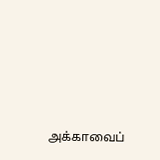அக்காவைப்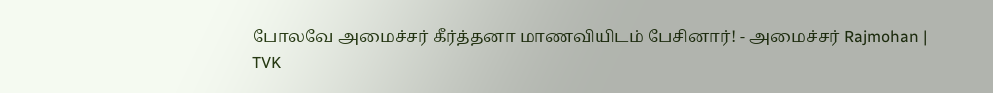போலவே அமைச்சர் கீர்த்தனா மாணவியிடம் பேசினார்! - அமைச்சர் Rajmohan | TVK